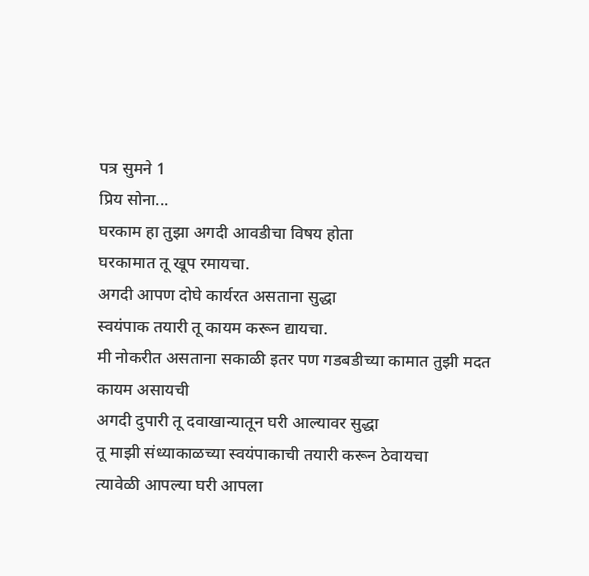पत्र सुमने 1
प्रिय सोना...
घरकाम हा तुझा अगदी आवडीचा विषय होता
घरकामात तू खूप रमायचा.
अगदी आपण दोघे कार्यरत असताना सुद्धा
स्वयंपाक तयारी तू कायम करून द्यायचा.
मी नोकरीत असताना सकाळी इतर पण गडबडीच्या कामात तुझी मदत कायम असायची
अगदी दुपारी तू दवाखान्यातून घरी आल्यावर सुद्धा
तू माझी संध्याकाळच्या स्वयंपाकाची तयारी करून ठेवायचा
त्यावेळी आपल्या घरी आपला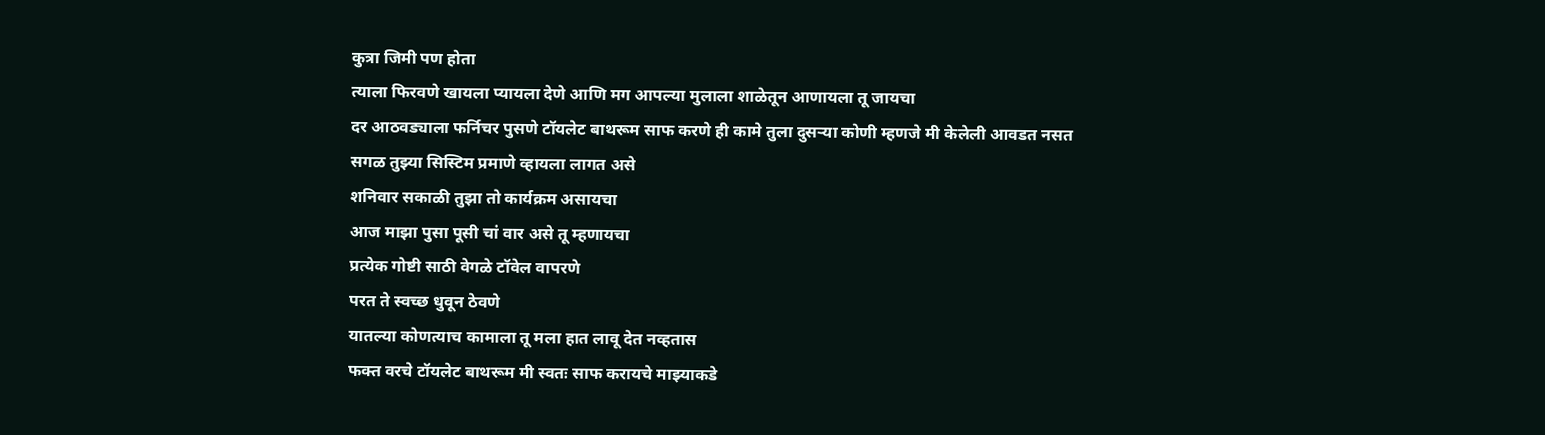कुत्रा जिमी पण होता
त्याला फिरवणे खायला प्यायला देणे आणि मग आपल्या मुलाला शाळेतून आणायला तू जायचा
दर आठवड्याला फर्निचर पुसणे टॉयलेट बाथरूम साफ करणे ही कामे तुला दुसऱ्या कोणी म्हणजे मी केलेली आवडत नसत
सगळ तुझ्या सिस्टिम प्रमाणे व्हायला लागत असे
शनिवार सकाळी तुझा तो कार्यक्रम असायचा
आज माझा पुसा पूसी चां वार असे तू म्हणायचा
प्रत्येक गोष्टी साठी वेगळे टॉवेल वापरणे
परत ते स्वच्छ धुवून ठेवणे
यातल्या कोणत्याच कामाला तू मला हात लावू देत नव्हतास
फक्त वरचे टॉयलेट बाथरूम मी स्वतः साफ करायचे माझ्याकडे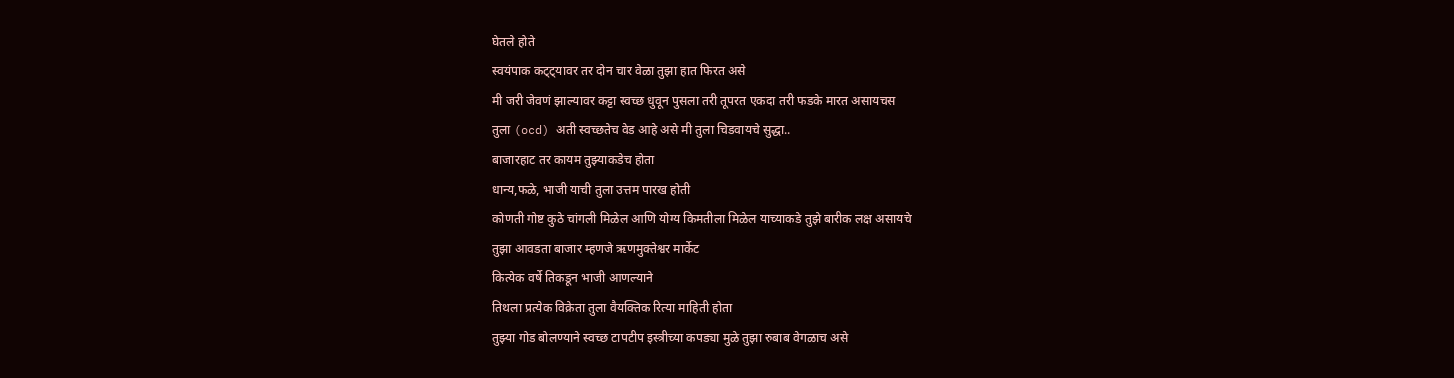घेतले होते
स्वयंपाक कट्ट्यावर तर दोन चार वेळा तुझा हात फिरत असे
मी जरी जेवणं झाल्यावर कट्टा स्वच्छ धुवून पुसला तरी तूपरत एकदा तरी फडके मारत असायचस
तुला (ocd) अती स्वच्छतेच वेड आहे असे मी तुला चिडवायचे सुद्धा..
बाजारहाट तर कायम तुझ्याकडेच होता
धान्य,फळे, भाजी याची तुला उत्तम पारख होती
कोणती गोष्ट कुठे चांगली मिळेल आणि योग्य किमतीला मिळेल याच्याकडे तुझे बारीक लक्ष असायचे
तुझा आवडता बाजार म्हणजे ऋणमुक्तेश्वर मार्केट
कित्येक वर्षे तिकडून भाजी आणल्याने
तिथला प्रत्येक विक्रेता तुला वैयक्तिक रित्या माहिती होता
तुझ्या गोड बोलण्याने स्वच्छ टापटीप इस्त्रीच्या कपड्या मुळे तुझा रुबाब वेगळाच असे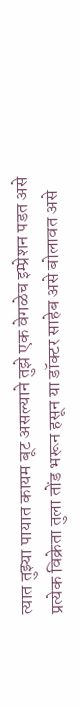त्यात तुझ्या पायात कायम बूट असल्याने तुझे एक वेगळेच इम्प्रेशन पडत असे
प्रत्येक विक्रेता तुला तोंड भरून हसून या डॉक्टर साहेब असे बोलावत असे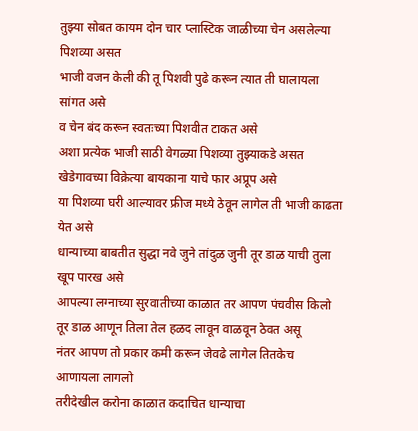तुझ्या सोबत कायम दोन चार प्लास्टिक जाळीच्या चेन असलेल्या पिशव्या असत
भाजी वजन केली की तू पिशवी पुढे करून त्यात ती घालायला सांगत असे
व चेन बंद करून स्वतःच्या पिशवीत टाकत असे
अशा प्रत्येक भाजी साठी वेगळ्या पिशव्या तुझ्याकडे असत
खेडेगावच्या विक्रेत्या बायकाना याचे फार अप्रूप असे
या पिशव्या घरी आल्यावर फ्रीज मध्ये ठेवून लागेल ती भाजी काढता येत असे
धान्याच्या बाबतीत सुद्धा नवे जुने तांदुळ जुनी तूर डाळ याची तुला खूप पारख असे
आपल्या लग्नाच्या सुरवातीच्या काळात तर आपण पंचवीस किलो तूर डाळ आणून तिला तेल हळद लावून वाळवून ठेवत असू
नंतर आपण तो प्रकार कमी करून जेवढे लागेल तितकेच आणायला लागलो
तरीदेखील करोना काळात कदाचित धान्याचा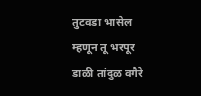तुटवडा भासेल म्हणून तू भरपूर डाळी तांदुळ वगैरे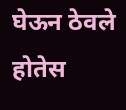घेऊन ठेवले होतेस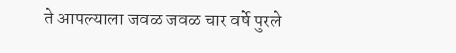ते आपल्याला जवळ जवळ चार वर्षे पुरले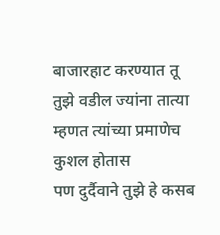बाजारहाट करण्यात तू तुझे वडील ज्यांना तात्या म्हणत त्यांच्या प्रमाणेच कुशल होतास
पण दुर्दैवाने तुझे हे कसब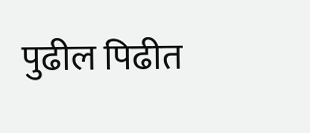पुढील पिढीत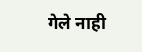गेले नाही